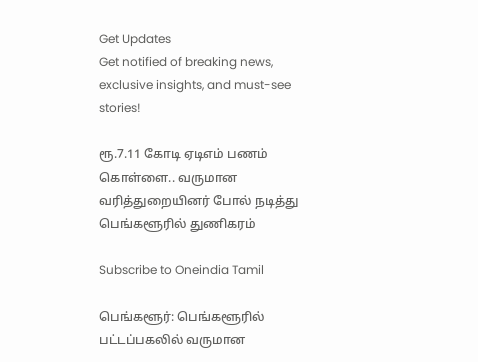Get Updates
Get notified of breaking news, exclusive insights, and must-see stories!

ரூ.7.11 கோடி ஏடிஎம் பணம் கொள்ளை.. வருமான வரித்துறையினர் போல் நடித்து பெங்களூரில் துணிகரம்

Subscribe to Oneindia Tamil

பெங்களூர்: பெங்களூரில் பட்டப்பகலில் வருமான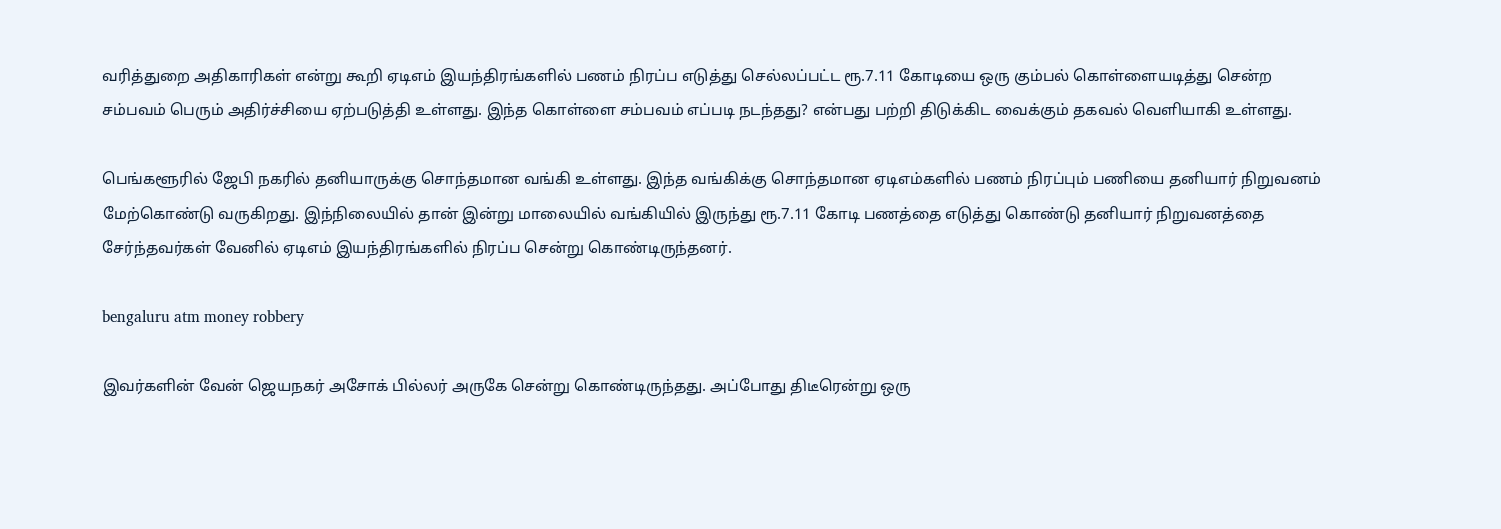வரித்துறை அதிகாரிகள் என்று கூறி ஏடிஎம் இயந்திரங்களில் பணம் நிரப்ப எடுத்து செல்லப்பட்ட ரூ.7.11 கோடியை ஒரு கும்பல் கொள்ளையடித்து சென்ற சம்பவம் பெரும் அதிர்ச்சியை ஏற்படுத்தி உள்ளது. இந்த கொள்ளை சம்பவம் எப்படி நடந்தது? என்பது பற்றி திடுக்கிட வைக்கும் தகவல் வெளியாகி உள்ளது.

பெங்களூரில் ஜேபி நகரில் தனியாருக்கு சொந்தமான வங்கி உள்ளது. இந்த வங்கிக்கு சொந்தமான ஏடிஎம்களில் பணம் நிரப்பும் பணியை தனியார் நிறுவனம் மேற்கொண்டு வருகிறது. இந்நிலையில் தான் இன்று மாலையில் வங்கியில் இருந்து ரூ.7.11 கோடி பணத்தை எடுத்து கொண்டு தனியார் நிறுவனத்தை சேர்ந்தவர்கள் வேனில் ஏடிஎம் இயந்திரங்களில் நிரப்ப சென்று கொண்டிருந்தனர்.

bengaluru atm money robbery

இவர்களின் வேன் ஜெயநகர் அசோக் பில்லர் அருகே சென்று கொண்டிருந்தது. அப்போது திடீரென்று ஒரு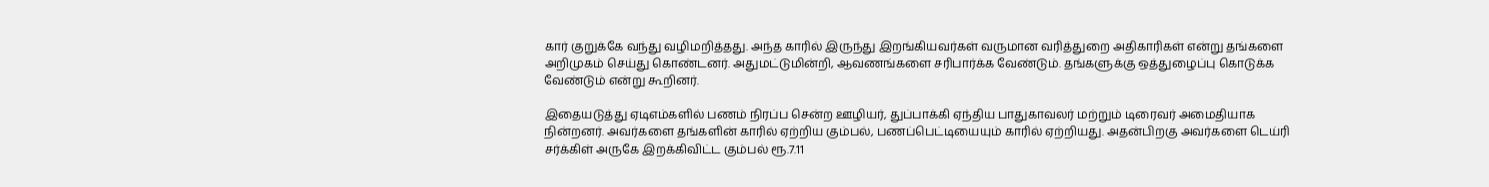கார் குறுக்கே வந்து வழிமறித்தது. அந்த காரில் இருந்து இறங்கியவர்கள் வருமான வரித்துறை அதிகாரிகள் என்று தங்களை அறிமுகம் செய்து கொண்டனர். அதுமட்டுமின்றி, ஆவணங்களை சரிபார்க்க வேண்டும். தங்களுக்கு ஒத்துழைப்பு கொடுக்க வேண்டும் என்று கூறினர்.

இதையடுத்து ஏடிஎம்களில் பணம் நிரப்ப சென்ற ஊழியர், துப்பாக்கி ஏந்திய பாதுகாவலர் மற்றும் டிரைவர் அமைதியாக நின்றனர். அவர்களை தங்களின் காரில் ஏற்றிய கும்பல், பணப்பெட்டியையும் காரில் ஏற்றியது. அதன்பிறகு அவர்களை டெய்ரி சர்க்கிள் அருகே இறக்கிவிட்ட கும்பல் ரூ.7.11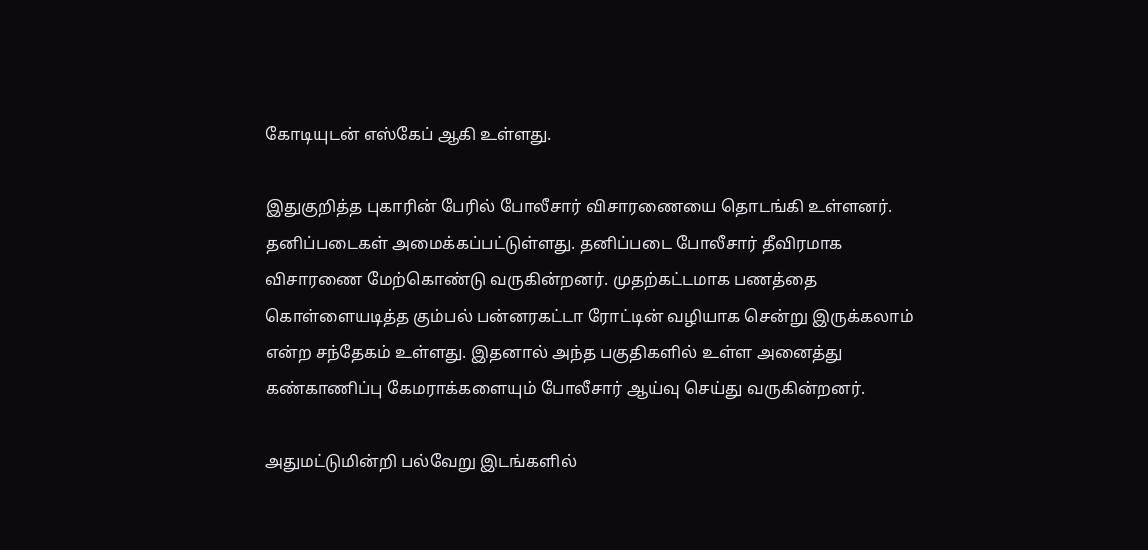கோடியுடன் எஸ்கேப் ஆகி உள்ளது.

இதுகுறித்த புகாரின் பேரில் போலீசார் விசாரணையை தொடங்கி உள்ளனர். தனிப்படைகள் அமைக்கப்பட்டுள்ளது. தனிப்படை போலீசார் தீவிரமாக விசாரணை மேற்கொண்டு வருகின்றனர். முதற்கட்டமாக பணத்தை கொள்ளையடித்த கும்பல் பன்னரகட்டா ரோட்டின் வழியாக சென்று இருக்கலாம் என்ற சந்தேகம் உள்ளது. இதனால் அந்த பகுதிகளில் உள்ள அனைத்து கண்காணிப்பு கேமராக்களையும் போலீசார் ஆய்வு செய்து வருகின்றனர்.

அதுமட்டுமின்றி பல்வேறு இடங்களில்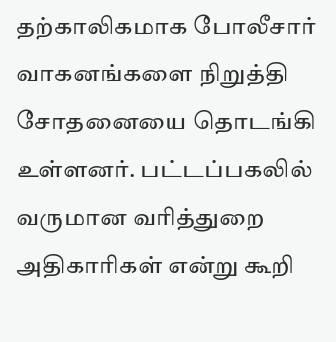தற்காலிகமாக போலீசார் வாகனங்களை நிறுத்தி சோதனையை தொடங்கி உள்ளனர். பட்டப்பகலில் வருமான வரித்துறை அதிகாரிகள் என்று கூறி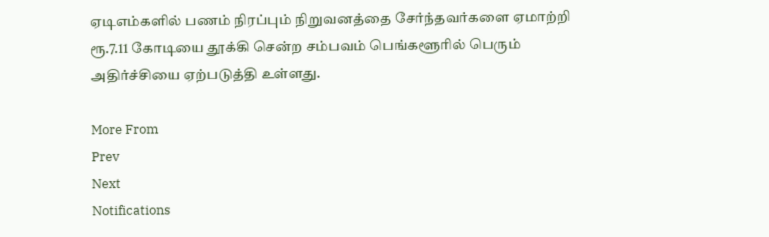ஏடிஎம்களில் பணம் நிரப்பும் நிறுவனத்தை சேர்ந்தவர்களை ஏமாற்றி ரூ.7.11 கோடியை தூக்கி சென்ற சம்பவம் பெங்களூரில் பெரும் அதிர்ச்சியை ஏற்படுத்தி உள்ளது.

More From
Prev
Next
Notifications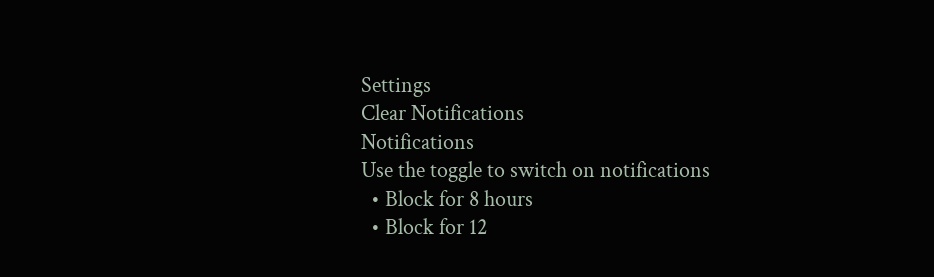Settings
Clear Notifications
Notifications
Use the toggle to switch on notifications
  • Block for 8 hours
  • Block for 12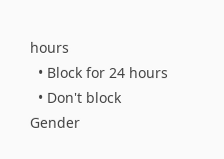hours
  • Block for 24 hours
  • Don't block
Gender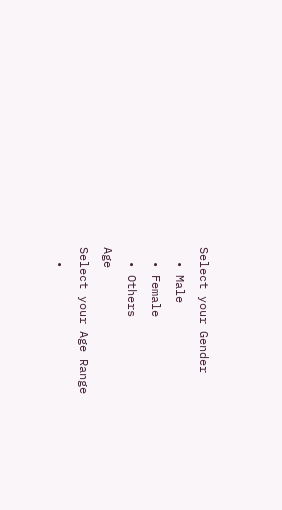Select your Gender
  • Male
  • Female
  • Others
Age
Select your Age Range
  •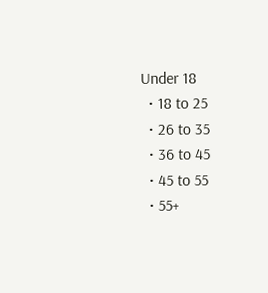Under 18
  • 18 to 25
  • 26 to 35
  • 36 to 45
  • 45 to 55
  • 55+